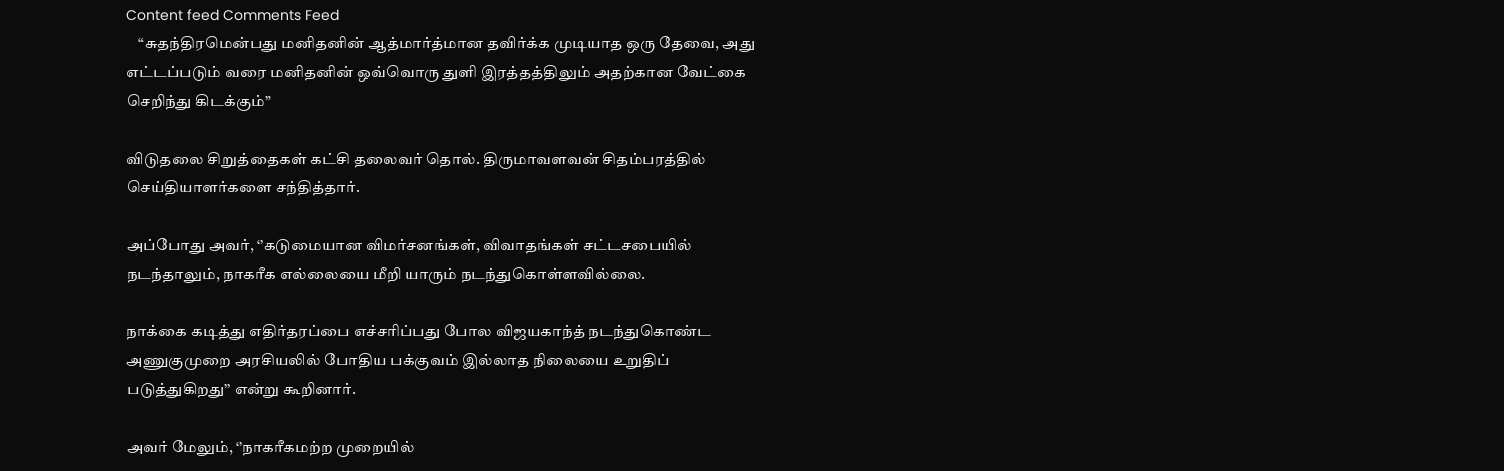Content feed Comments Feed
    “சுதந்திரமென்பது மனிதனின் ஆத்மார்த்மான தவிர்க்க முடியாத ஒரு தேவை, அது எட்டப்படும் வரை மனிதனின் ஒவ்வொரு துளி இரத்தத்திலும் அதற்கான வேட்கை செறிந்து கிடக்கும்”

விடுதலை சிறுத்தைகள் கட்சி தலைவர் தொல். திருமாவளவன் சிதம்பரத்தில் செய்தியாளர்களை சந்தித்தார்.

அப்போது அவர், ‘’கடுமையான விமர்சனங்கள், விவாதங்கள் சட்டசபையில் நடந்தாலும், நாகரீக எல்லையை மீறி யாரும் நடந்துகொள்ளவில்லை.

நாக்கை கடித்து எதிர்தரப்பை எச்சரிப்பது போல விஜயகாந்த் நடந்துகொண்ட அணுகுமுறை அரசியலில் போதிய பக்குவம் இல்லாத நிலையை உறுதிப் படுத்துகிறது’’ என்று கூறினார்.

அவர் மேலும், ‘’நாகரீகமற்ற முறையில்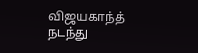விஜயகாந்த் நடந்து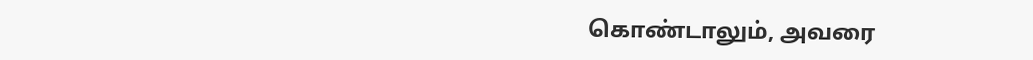கொண்டாலும், அவரை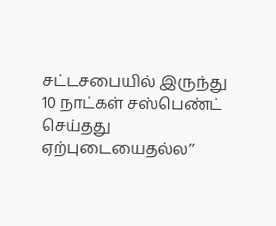சட்டசபையில் இருந்து 10 நாட்கள் சஸ்பெண்ட் செய்தது ஏற்புடையைதல்ல’’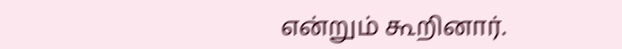என்றும் கூறினார்.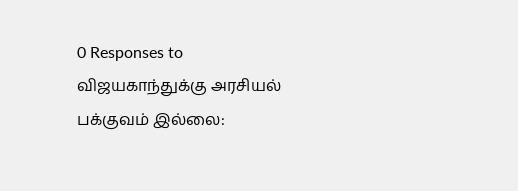0 Responses to விஜயகாந்துக்கு அரசியல் பக்குவம் இல்லை: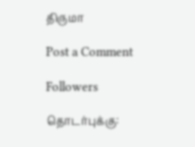திருமா

Post a Comment

Followers

தொடர்புக்கு: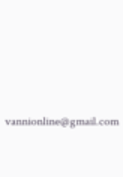vannionline@gmail.com